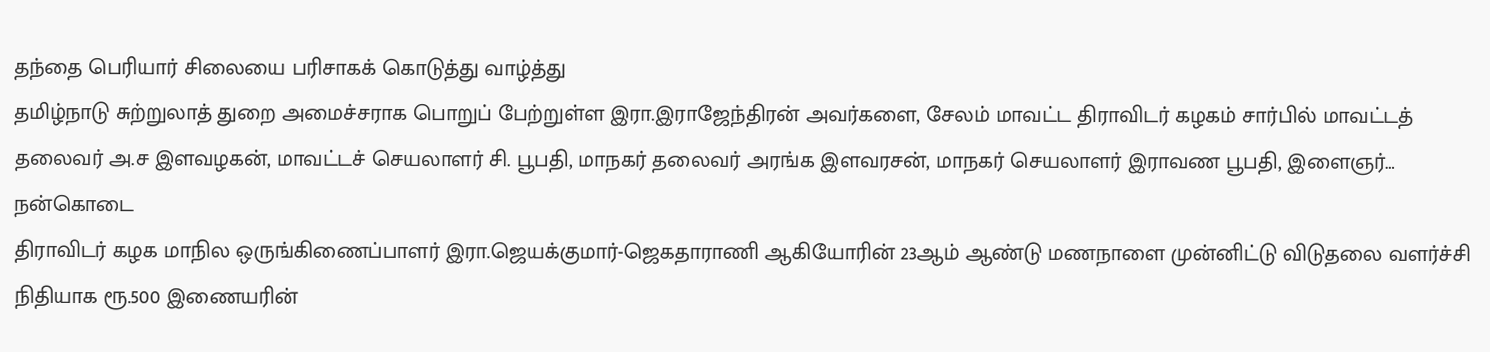தந்தை பெரியார் சிலையை பரிசாகக் கொடுத்து வாழ்த்து
தமிழ்நாடு சுற்றுலாத் துறை அமைச்சராக பொறுப் பேற்றுள்ள இரா.இராஜேந்திரன் அவர்களை, சேலம் மாவட்ட திராவிடர் கழகம் சார்பில் மாவட்டத் தலைவர் அ.ச இளவழகன், மாவட்டச் செயலாளர் சி. பூபதி, மாநகர் தலைவர் அரங்க இளவரசன், மாநகர் செயலாளர் இராவண பூபதி, இளைஞர்…
நன்கொடை
திராவிடர் கழக மாநில ஒருங்கிணைப்பாளர் இரா.ஜெயக்குமார்-ஜெகதாராணி ஆகியோரின் 23ஆம் ஆண்டு மணநாளை முன்னிட்டு விடுதலை வளர்ச்சி நிதியாக ரூ.500 இணையரின்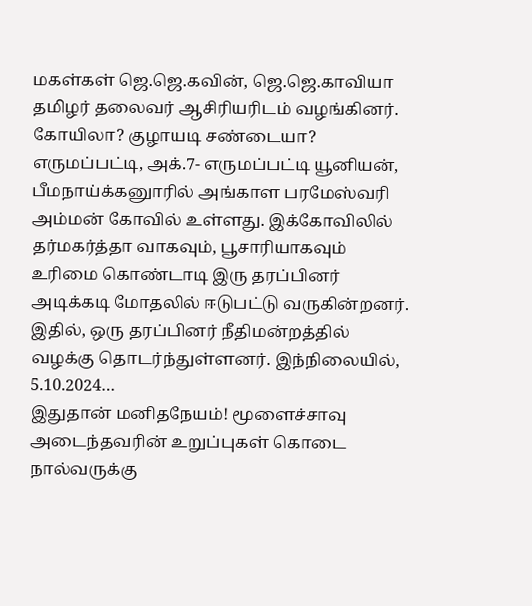மகள்கள் ஜெ.ஜெ.கவின், ஜெ.ஜெ.காவியா தமிழர் தலைவர் ஆசிரியரிடம் வழங்கினர்.
கோயிலா? குழாயடி சண்டையா?
எருமப்பட்டி, அக்.7- எருமப்பட்டி யூனியன், பீமநாய்க்கனுாரில் அங்காள பரமேஸ்வரி அம்மன் கோவில் உள்ளது. இக்கோவிலில் தர்மகர்த்தா வாகவும், பூசாரியாகவும் உரிமை கொண்டாடி இரு தரப்பினர் அடிக்கடி மோதலில் ஈடுபட்டு வருகின்றனர். இதில், ஒரு தரப்பினர் நீதிமன்றத்தில் வழக்கு தொடர்ந்துள்ளனர். இந்நிலையில், 5.10.2024…
இதுதான் மனிதநேயம்! மூளைச்சாவு அடைந்தவரின் உறுப்புகள் கொடை நால்வருக்கு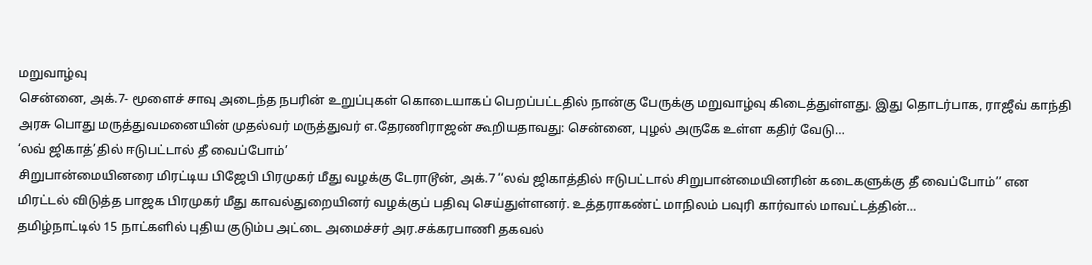மறுவாழ்வு
சென்னை, அக்.7- மூளைச் சாவு அடைந்த நபரின் உறுப்புகள் கொடையாகப் பெறப்பட்டதில் நான்கு பேருக்கு மறுவாழ்வு கிடைத்துள்ளது. இது தொடர்பாக, ராஜீவ் காந்தி அரசு பொது மருத்துவமனையின் முதல்வர் மருத்துவர் எ.தேரணிராஜன் கூறியதாவது: சென்னை, புழல் அருகே உள்ள கதிர் வேடு…
‘லவ் ஜிகாத்’தில் ஈடுபட்டால் தீ வைப்போம்’
சிறுபான்மையினரை மிரட்டிய பிஜேபி பிரமுகர் மீது வழக்கு டேராடூன், அக்.7 ‘‘லவ் ஜிகாத்தில் ஈடுபட்டால் சிறுபான்மையினரின் கடைகளுக்கு தீ வைப்போம்’’ என மிரட்டல் விடுத்த பாஜக பிரமுகர் மீது காவல்துறையினர் வழக்குப் பதிவு செய்துள்ளனர். உத்தராகண்ட் மாநிலம் பவுரி கார்வால் மாவட்டத்தின்…
தமிழ்நாட்டில் 15 நாட்களில் புதிய குடும்ப அட்டை அமைச்சர் அர.சக்கரபாணி தகவல்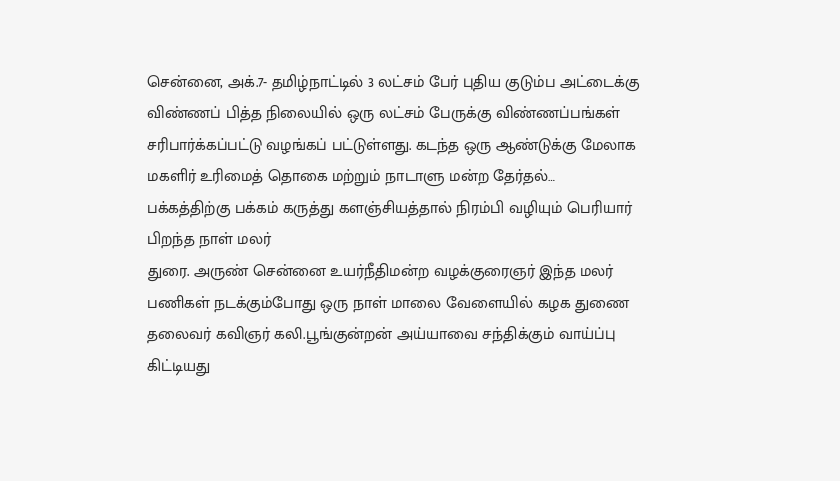சென்னை, அக்.7- தமிழ்நாட்டில் 3 லட்சம் பேர் புதிய குடும்ப அட்டைக்கு விண்ணப் பித்த நிலையில் ஒரு லட்சம் பேருக்கு விண்ணப்பங்கள் சரிபார்க்கப்பட்டு வழங்கப் பட்டுள்ளது. கடந்த ஒரு ஆண்டுக்கு மேலாக மகளிர் உரிமைத் தொகை மற்றும் நாடாளு மன்ற தேர்தல்…
பக்கத்திற்கு பக்கம் கருத்து களஞ்சியத்தால் நிரம்பி வழியும் பெரியார் பிறந்த நாள் மலர்
துரை. அருண் சென்னை உயர்நீதிமன்ற வழக்குரைஞர் இந்த மலர் பணிகள் நடக்கும்போது ஒரு நாள் மாலை வேளையில் கழக துணை தலைவர் கவிஞர் கலி.பூங்குன்றன் அய்யாவை சந்திக்கும் வாய்ப்பு கிட்டியது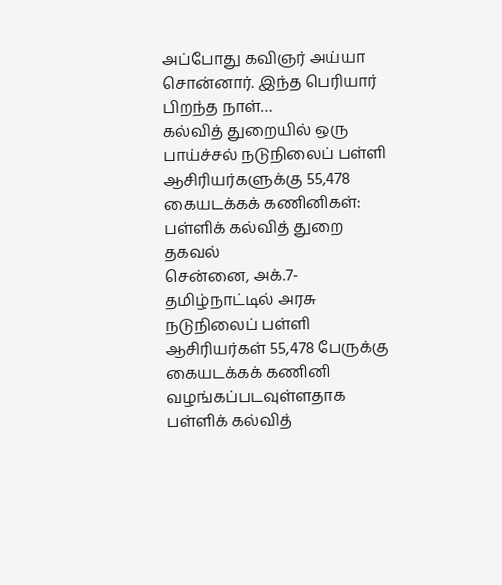அப்போது கவிஞர் அய்யா சொன்னார். இந்த பெரியார் பிறந்த நாள்…
கல்வித் துறையில் ஒரு பாய்ச்சல் நடுநிலைப் பள்ளி ஆசிரியர்களுக்கு 55,478 கையடக்கக் கணினிகள்: பள்ளிக் கல்வித் துறை தகவல்
சென்னை, அக்.7- தமிழ்நாட்டில் அரசு நடுநிலைப் பள்ளி ஆசிரியர்கள் 55,478 பேருக்கு கையடக்கக் கணினி வழங்கப்படவுள்ளதாக பள்ளிக் கல்வித்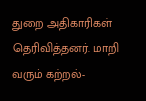துறை அதிகாரிகள் தெரிவித்தனர். மாறி வரும் கற்றல்-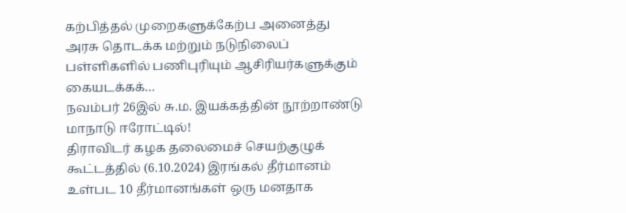கற்பித்தல் முறைகளுக்கேற்ப அனைத்து அரசு தொடக்க மற்றும் நடுநிலைப் பள்ளிகளில் பணிபுரியும் ஆசிரியர்களுக்கும் கையடக்கக்…
நவம்பர் 26இல் சு.ம. இயக்கத்தின் நூற்றாண்டு மாநாடு ஈரோட்டில்!
திராவிடர் கழக தலைமைச் செயற்குழுக் கூட்டத்தில் (6.10.2024) இரங்கல் தீர்மானம் உள்பட 10 தீர்மானங்கள் ஒரு மனதாக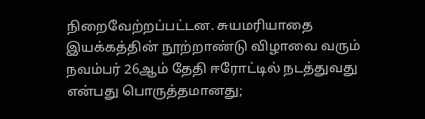நிறைவேற்றப்பட்டன. சுயமரியாதை இயக்கத்தின் நூற்றாண்டு விழாவை வரும் நவம்பர் 26ஆம் தேதி ஈரோட்டில் நடத்துவது என்பது பொருத்தமானது;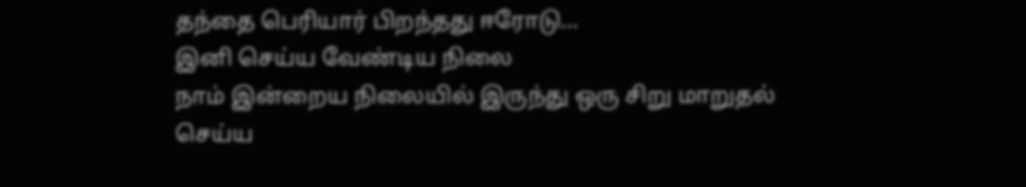தந்தை பெரியார் பிறந்தது ஈரோடு…
இனி செய்ய வேண்டிய நிலை
நாம் இன்றைய நிலையில் இருந்து ஒரு சிறு மாறுதல் செய்ய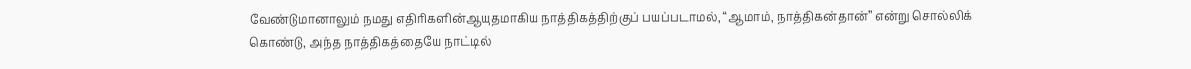வேண்டுமானாலும் நமது எதிரிகளின்ஆயுதமாகிய நாத்திகத்திற்குப் பயப்படாமல், “ஆமாம், நாத்திகன்தான்” என்று சொல்லிக் கொண்டு, அந்த நாத்திகத்தையே நாட்டில்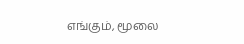எங்கும், மூலை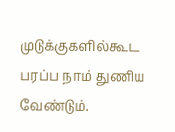முடுக்குகளில்கூட பரப்ப நாம் துணிய வேண்டும்.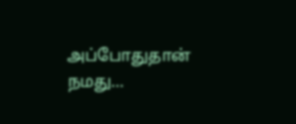அப்போதுதான் நமது…